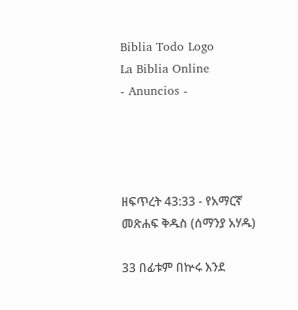Biblia Todo Logo
La Biblia Online
- Anuncios -




ዘፍጥረት 43:33 - የአማርኛ መጽሐፍ ቅዱስ (ሰማንያ አሃዱ)

33 በፊቱም በኵሩ እንደ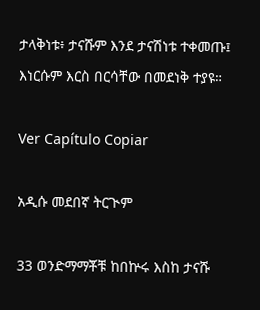ታላቅነቱ፥ ታናሹም እንደ ታናሽነቱ ተቀመጡ፤ እነርሱም እርስ በርሳቸው በመደነቅ ተያዩ።

Ver Capítulo Copiar

አዲሱ መደበኛ ትርጒም

33 ወንድማማቾቹ ከበኵሩ እስከ ታናሹ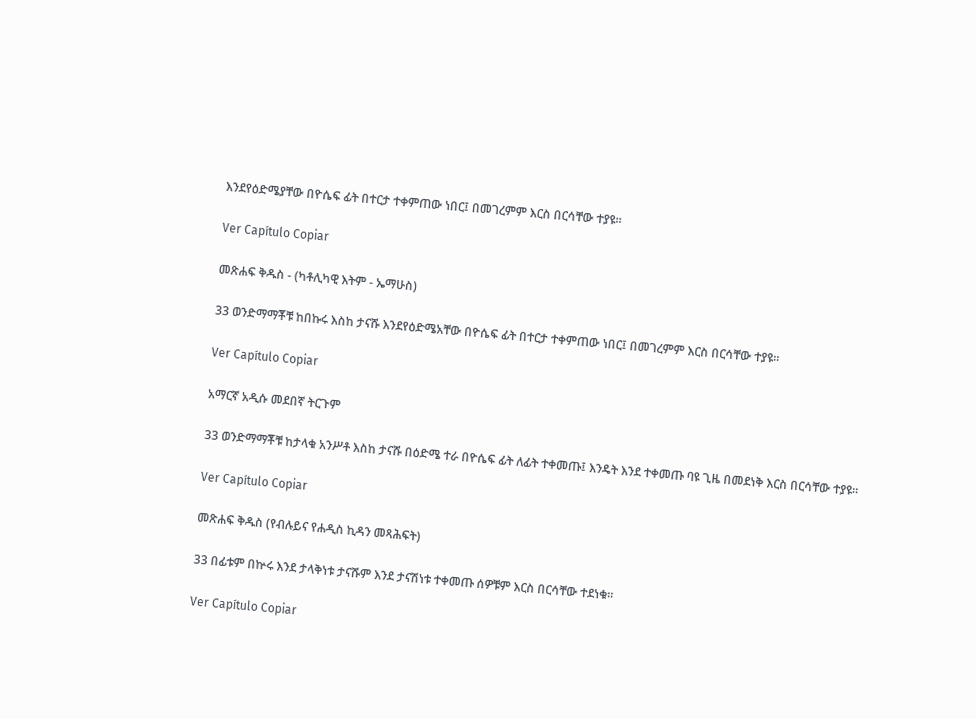እንደየዕድሜያቸው በዮሴፍ ፊት በተርታ ተቀምጠው ነበር፤ በመገረምም እርስ በርሳቸው ተያዩ።

Ver Capítulo Copiar

መጽሐፍ ቅዱስ - (ካቶሊካዊ እትም - ኤማሁስ)

33 ወንድማማቾቹ ከበኩሩ እስከ ታናሹ እንደየዕድሜአቸው በዮሴፍ ፊት በተርታ ተቀምጠው ነበር፤ በመገረምም እርስ በርሳቸው ተያዩ።

Ver Capítulo Copiar

አማርኛ አዲሱ መደበኛ ትርጉም

33 ወንድማማቾቹ ከታላቁ አንሥቶ እስከ ታናሹ በዕድሜ ተራ በዮሴፍ ፊት ለፊት ተቀመጡ፤ እንዴት እንደ ተቀመጡ ባዩ ጊዜ በመደነቅ እርስ በርሳቸው ተያዩ።

Ver Capítulo Copiar

መጽሐፍ ቅዱስ (የብሉይና የሐዲስ ኪዳን መጻሕፍት)

33 በፊቱም በኵሩ እንደ ታላቅነቱ ታናሹም እንደ ታናሽነቱ ተቀመጡ ሰዎቹም እርስ በርሳቸው ተደነቁ።

Ver Capítulo Copiar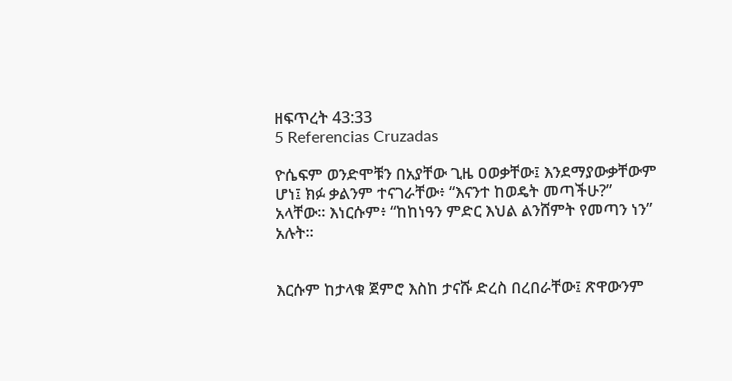ዘፍጥረት 43:33
5 Referencias Cruzadas

ዮሴፍም ወንድሞቹን በአያቸው ጊዜ ዐወቃቸው፤ እንደማያውቃቸውም ሆነ፤ ክፉ ቃልንም ተናገራቸው፥ “እናንተ ከወዴት መጣችሁ?” አላቸው። እነርሱም፥ “ከከነዓን ምድር እህል ልንሸምት የመጣን ነን” አሉት።


እርሱም ከታላቁ ጀምሮ እስከ ታናሹ ድረስ በረበራቸው፤ ጽዋውንም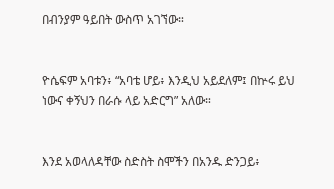በብንያም ዓይበት ውስጥ አገኘው።


ዮሴፍም አባቱን፥ “አባቴ ሆይ፥ እንዲህ አይደለም፤ በኵሩ ይህ ነውና ቀኝህን በራሱ ላይ አድርግ” አለው።


እንደ አወላለዳቸው ስድስት ስሞችን በአንዱ ድንጋይ፥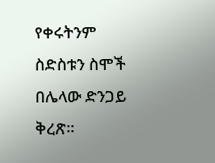የቀሩትንም ስድስቱን ስሞች በሌላው ድንጋይ ቅረጽ።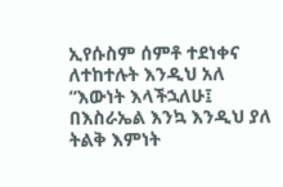ኢየሱስም ሰምቶ ተደነቀና ለተከተሉት እንዲህ አለ “እውነት እላችኋለሁ፤ በእስራኤል እንኳ እንዲህ ያለ ትልቅ እምነት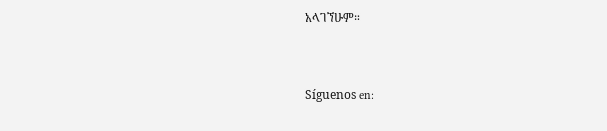አላገኘሁም።


Síguenos en: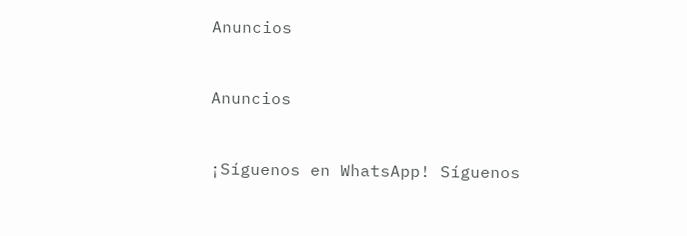Anuncios


Anuncios


¡Síguenos en WhatsApp! Síguenos